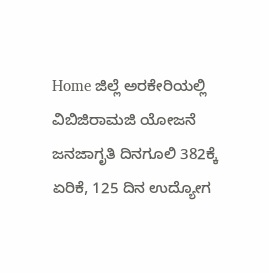Home ಜಿಲ್ಲೆ ಅರಕೇರಿಯಲ್ಲಿ ವಿಬಿಜಿರಾಮಜಿ ಯೋಜನೆ ಜನಜಾಗೃತಿ ದಿನಗೂಲಿ 382ಕ್ಕೆ ಏರಿಕೆ, 125 ದಿನ ಉದ್ಯೋಗ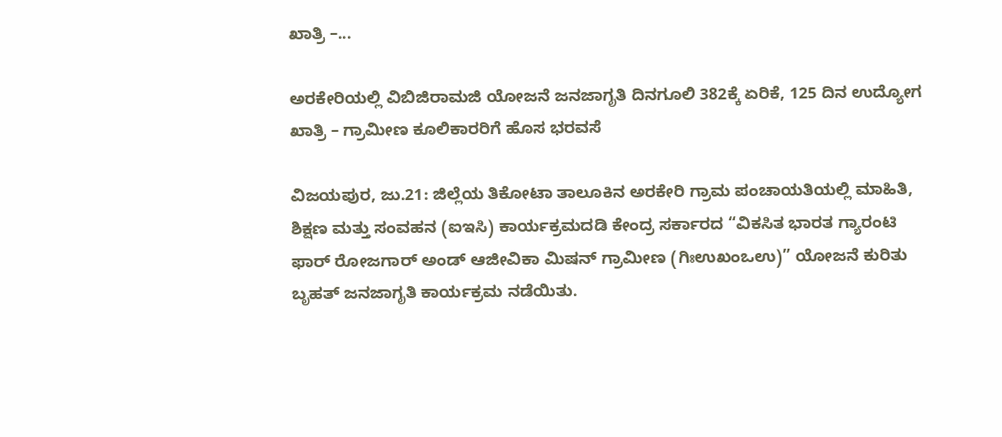ಖಾತ್ರಿ –...

ಅರಕೇರಿಯಲ್ಲಿ ವಿಬಿಜಿರಾಮಜಿ ಯೋಜನೆ ಜನಜಾಗೃತಿ ದಿನಗೂಲಿ 382ಕ್ಕೆ ಏರಿಕೆ, 125 ದಿನ ಉದ್ಯೋಗ ಖಾತ್ರಿ – ಗ್ರಾಮೀಣ ಕೂಲಿಕಾರರಿಗೆ ಹೊಸ ಭರವಸೆ

ವಿಜಯಪುರ, ಜು.21: ಜಿಲ್ಲೆಯ ತಿಕೋಟಾ ತಾಲೂಕಿನ ಅರಕೇರಿ ಗ್ರಾಮ ಪಂಚಾಯತಿಯಲ್ಲಿ ಮಾಹಿತಿ, ಶಿಕ್ಷಣ ಮತ್ತು ಸಂವಹನ (ಐಇಸಿ) ಕಾರ್ಯಕ್ರಮದಡಿ ಕೇಂದ್ರ ಸರ್ಕಾರದ “ವಿಕಸಿತ ಭಾರತ ಗ್ಯಾರಂಟಿ ಫಾರ್ ರೋಜಗಾರ್ ಅಂಡ್ ಆಜೀವಿಕಾ ಮಿಷನ್ ಗ್ರಾಮೀಣ (ಗಿಃಉಖಂಒಉ)” ಯೋಜನೆ ಕುರಿತು ಬೃಹತ್ ಜನಜಾಗೃತಿ ಕಾರ್ಯಕ್ರಮ ನಡೆಯಿತು.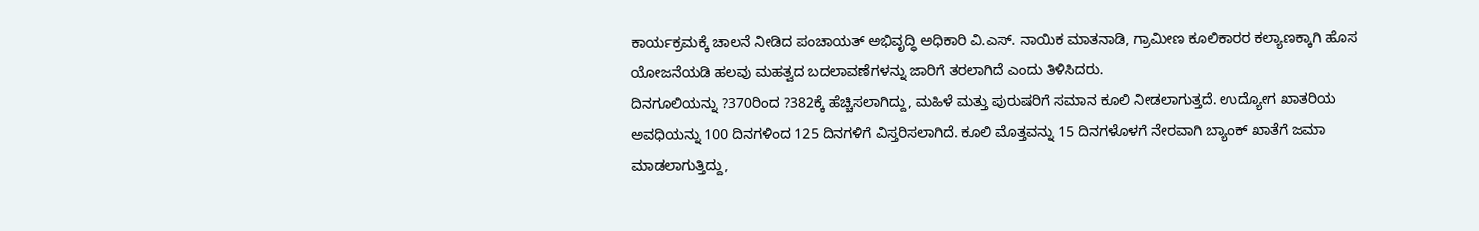ಕಾರ್ಯಕ್ರಮಕ್ಕೆ ಚಾಲನೆ ನೀಡಿದ ಪಂಚಾಯತ್ ಅಭಿವೃದ್ಧಿ ಅಧಿಕಾರಿ ವಿ.ಎಸ್. ನಾಯಿಕ ಮಾತನಾಡಿ, ಗ್ರಾಮೀಣ ಕೂಲಿಕಾರರ ಕಲ್ಯಾಣಕ್ಕಾಗಿ ಹೊಸ ಯೋಜನೆಯಡಿ ಹಲವು ಮಹತ್ವದ ಬದಲಾವಣೆಗಳನ್ನು ಜಾರಿಗೆ ತರಲಾಗಿದೆ ಎಂದು ತಿಳಿಸಿದರು.
ದಿನಗೂಲಿಯನ್ನು ?370ರಿಂದ ?382ಕ್ಕೆ ಹೆಚ್ಚಿಸಲಾಗಿದ್ದು, ಮಹಿಳೆ ಮತ್ತು ಪುರುಷರಿಗೆ ಸಮಾನ ಕೂಲಿ ನೀಡಲಾಗುತ್ತದೆ. ಉದ್ಯೋಗ ಖಾತರಿಯ ಅವಧಿಯನ್ನು 100 ದಿನಗಳಿಂದ 125 ದಿನಗಳಿಗೆ ವಿಸ್ತರಿಸಲಾಗಿದೆ. ಕೂಲಿ ಮೊತ್ತವನ್ನು 15 ದಿನಗಳೊಳಗೆ ನೇರವಾಗಿ ಬ್ಯಾಂಕ್ ಖಾತೆಗೆ ಜಮಾ ಮಾಡಲಾಗುತ್ತಿದ್ದು,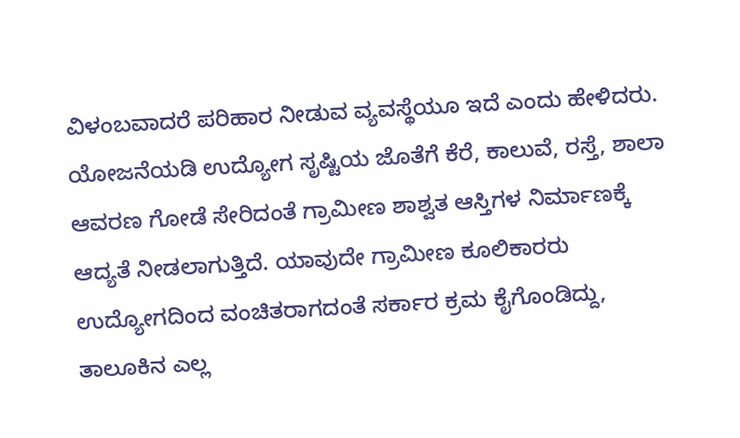ವಿಳಂಬವಾದರೆ ಪರಿಹಾರ ನೀಡುವ ವ್ಯವಸ್ಥೆಯೂ ಇದೆ ಎಂದು ಹೇಳಿದರು.
ಯೋಜನೆಯಡಿ ಉದ್ಯೋಗ ಸೃಷ್ಟಿಯ ಜೊತೆಗೆ ಕೆರೆ, ಕಾಲುವೆ, ರಸ್ತೆ, ಶಾಲಾ ಆವರಣ ಗೋಡೆ ಸೇರಿದಂತೆ ಗ್ರಾಮೀಣ ಶಾಶ್ವತ ಆಸ್ತಿಗಳ ನಿರ್ಮಾಣಕ್ಕೆ ಆದ್ಯತೆ ನೀಡಲಾಗುತ್ತಿದೆ. ಯಾವುದೇ ಗ್ರಾಮೀಣ ಕೂಲಿಕಾರರು ಉದ್ಯೋಗದಿಂದ ವಂಚಿತರಾಗದಂತೆ ಸರ್ಕಾರ ಕ್ರಮ ಕೈಗೊಂಡಿದ್ದು, ತಾಲೂಕಿನ ಎಲ್ಲ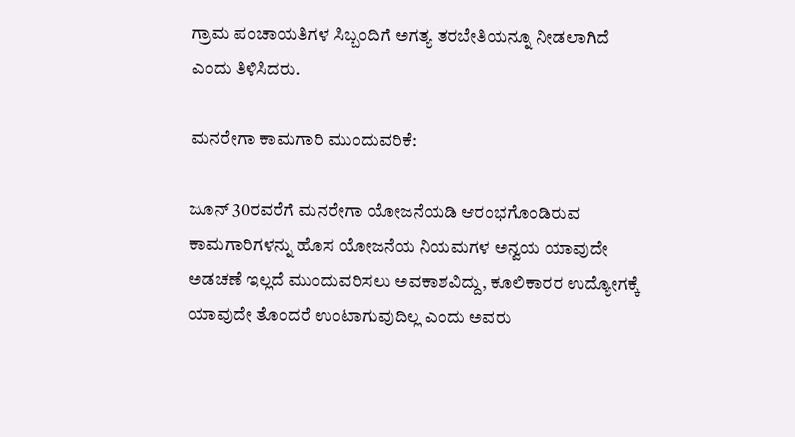ಗ್ರಾಮ ಪಂಚಾಯತಿಗಳ ಸಿಬ್ಬಂದಿಗೆ ಅಗತ್ಯ ತರಬೇತಿಯನ್ನೂ ನೀಡಲಾಗಿದೆ ಎಂದು ತಿಳಿಸಿದರು.

ಮನರೇಗಾ ಕಾಮಗಾರಿ ಮುಂದುವರಿಕೆ:

ಜೂನ್ 30ರವರೆಗೆ ಮನರೇಗಾ ಯೋಜನೆಯಡಿ ಆರಂಭಗೊಂಡಿರುವ ಕಾಮಗಾರಿಗಳನ್ನು ಹೊಸ ಯೋಜನೆಯ ನಿಯಮಗಳ ಅನ್ವಯ ಯಾವುದೇ ಅಡಚಣೆ ಇಲ್ಲದೆ ಮುಂದುವರಿಸಲು ಅವಕಾಶವಿದ್ದು, ಕೂಲಿಕಾರರ ಉದ್ಯೋಗಕ್ಕೆ ಯಾವುದೇ ತೊಂದರೆ ಉಂಟಾಗುವುದಿಲ್ಲ ಎಂದು ಅವರು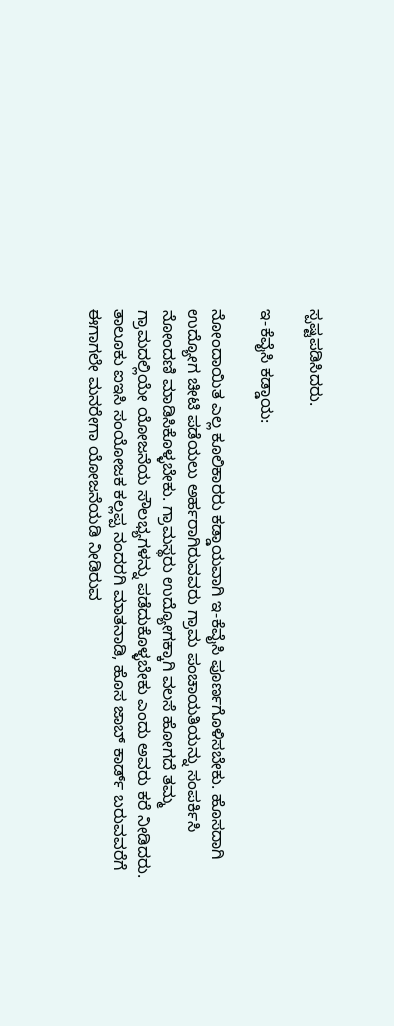ಸ್ಪಷ್ಟಪಡಿಸಿದರು.

ಇ-ಕೆವೈಸಿ ಕಡ್ಡಾಯ:

ನೋಂದಾಯಿತ ಎಲ್ಲ ಕೂಲಿಕಾರರು ಕಡ್ಡಾಯವಾಗಿ ಇ-ಕೆವೈಸಿ ಪೂರ್ಣಗೊಳಿಸಬೇಕು. ಹೊಸದಾಗಿ ಉದ್ಯೋಗ ಚೀಟಿ ಪಡೆಯಲು ಅರ್ಹರಾಗಿರುವವರು ಗ್ರಾಮ ಪಂಚಾಯತಿಯನ್ನು ಸಂಪರ್ಕಿಸಿ ನೋಂದಣಿ ಮಾಡಿಸಿಕೊಳ್ಳಬೇಕು. ಗ್ರಾಮಸ್ಥರು ಉದ್ಯೋಗಕ್ಕಾಗಿ ವಲಸೆ ಹೋಗದೆ ತಮ್ಮ ಗ್ರಾಮದಲ್ಲಿಯೇ ಯೋಜನೆಯ ಸೌಲಭ್ಯಗಳನ್ನು ಪಡೆದುಕೊಳ್ಳಬೇಕು ಎಂದು ಅವರು ಕರೆ ನೀಡಿದರು.
ತಾಲೂಕು ಐಇಸಿ ಸಂಯೋಜಕ ಕಲ್ಲಪ್ಪ ನಂದರಗಿ ಮಾತನಾಡಿ, ಹೊಸ ಜಾಬ್ ಕಾರ್ಡ್ ಬರುವವರೆಗೆ ಈಗಾಗಲೇ ಮನರೇಗಾ ಯೋಜನೆಯಡಿ ನೀಡಿರುವ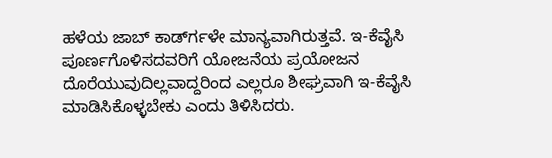ಹಳೆಯ ಜಾಬ್ ಕಾರ್ಡ್‍ಗಳೇ ಮಾನ್ಯವಾಗಿರುತ್ತವೆ. ಇ-ಕೆವೈಸಿ ಪೂರ್ಣಗೊಳಿಸದವರಿಗೆ ಯೋಜನೆಯ ಪ್ರಯೋಜನ ದೊರೆಯುವುದಿಲ್ಲವಾದ್ದರಿಂದ ಎಲ್ಲರೂ ಶೀಘ್ರವಾಗಿ ಇ-ಕೆವೈಸಿ ಮಾಡಿಸಿಕೊಳ್ಳಬೇಕು ಎಂದು ತಿಳಿಸಿದರು.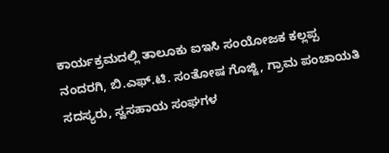ಕಾರ್ಯಕ್ರಮದಲ್ಲಿ ತಾಲೂಕು ಐಇಸಿ ಸಂಯೋಜಕ ಕಲ್ಲಪ್ಪ ನಂದರಗಿ, ಬಿ.ಎಫ್.ಟಿ. ಸಂತೋಷ ಗೊಜ್ಜಿ, ಗ್ರಾಮ ಪಂಚಾಯತಿ ಸದಸ್ಯರು, ಸ್ವಸಹಾಯ ಸಂಘಗಳ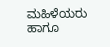ಮಹಿಳೆಯರು ಹಾಗೂ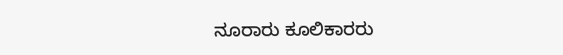ನೂರಾರು ಕೂಲಿಕಾರರು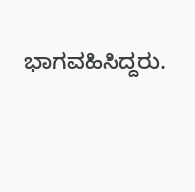ಭಾಗವಹಿಸಿದ್ದರು.